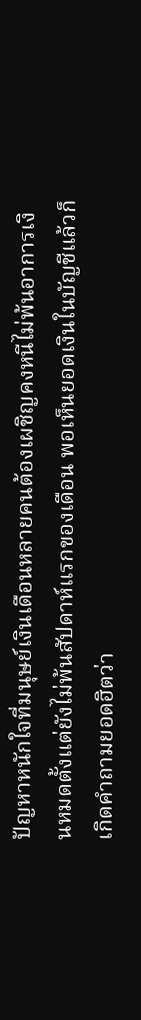ปัญหาหนักใจที่มนุษย์เงินเดือนหลายคนต้องเผชิญคงหนีไม่พ้นอาการเงินหมดตั้งแต่ยังไม่พ้นสัปดาห์แรกของเดือน พอเห็นยอดเงินในบัญชีแล้วก็เกิดคำถามยอดฮิตว่า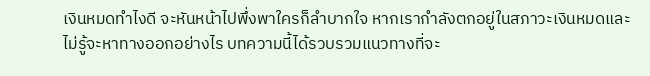เงินหมดทำไงดี จะหันหน้าไปพึ่งพาใครก็ลำบากใจ หากเรากำลังตกอยู่ในสภาวะเงินหมดและไม่รู้จะหาทางออกอย่างไร บทความนี้ได้รวบรวมแนวทางที่จะ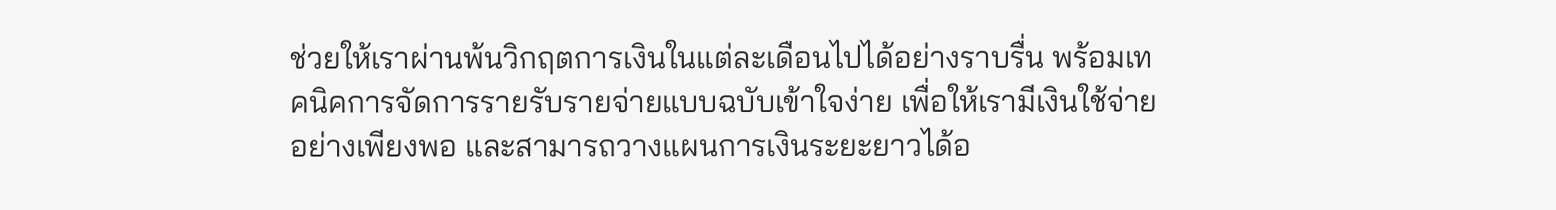ช่วยให้เราผ่านพ้นวิกฤตการเงินในแต่ละเดือนไปได้อย่างราบรื่น พร้อมเทคนิคการจัดการรายรับรายจ่ายแบบฉบับเข้าใจง่าย เพื่อให้เรามีเงินใช้จ่ายอย่างเพียงพอ และสามารถวางแผนการเงินระยะยาวได้อ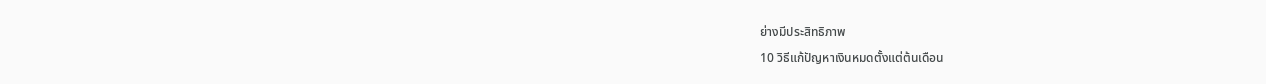ย่างมีประสิทธิภาพ
10 วิธีแก้ปัญหาเงินหมดตั้งแต่ต้นเดือน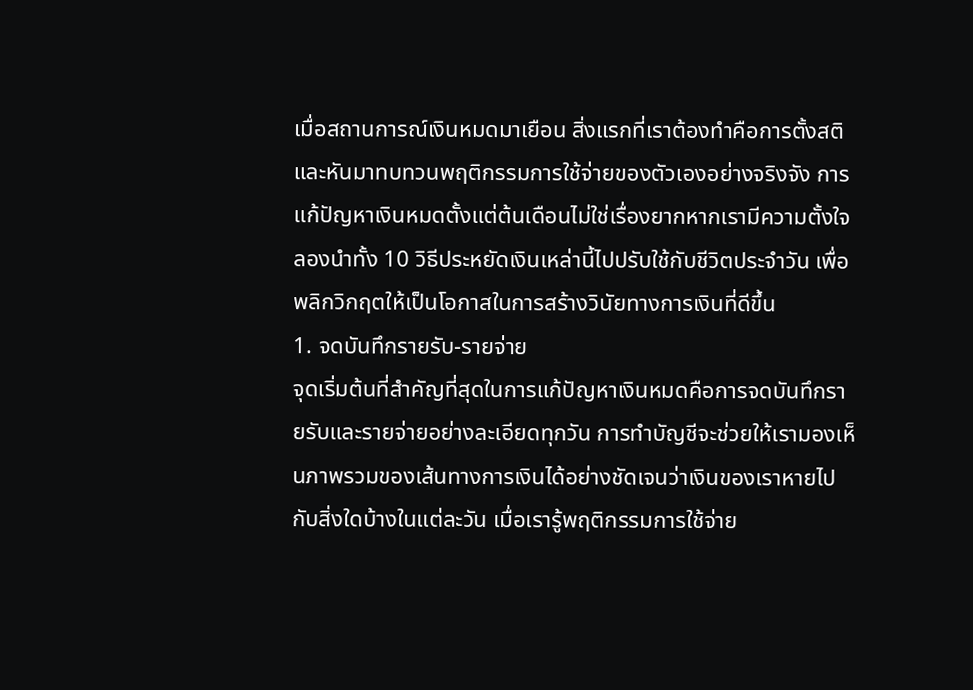เมื่อสถานการณ์เงินหมดมาเยือน สิ่งแรกที่เราต้องทำคือการตั้งสติและหันมาทบทวนพฤติกรรมการใช้จ่ายของตัวเองอย่างจริงจัง การแก้ปัญหาเงินหมดตั้งแต่ต้นเดือนไม่ใช่เรื่องยากหากเรามีความตั้งใจ ลองนำทั้ง 10 วิธีประหยัดเงินเหล่านี้ไปปรับใช้กับชีวิตประจำวัน เพื่อพลิกวิกฤตให้เป็นโอกาสในการสร้างวินัยทางการเงินที่ดีขึ้น
1. จดบันทึกรายรับ-รายจ่าย
จุดเริ่มต้นที่สำคัญที่สุดในการแก้ปัญหาเงินหมดคือการจดบันทึกรายรับและรายจ่ายอย่างละเอียดทุกวัน การทำบัญชีจะช่วยให้เรามองเห็นภาพรวมของเส้นทางการเงินได้อย่างชัดเจนว่าเงินของเราหายไปกับสิ่งใดบ้างในแต่ละวัน เมื่อเรารู้พฤติกรรมการใช้จ่าย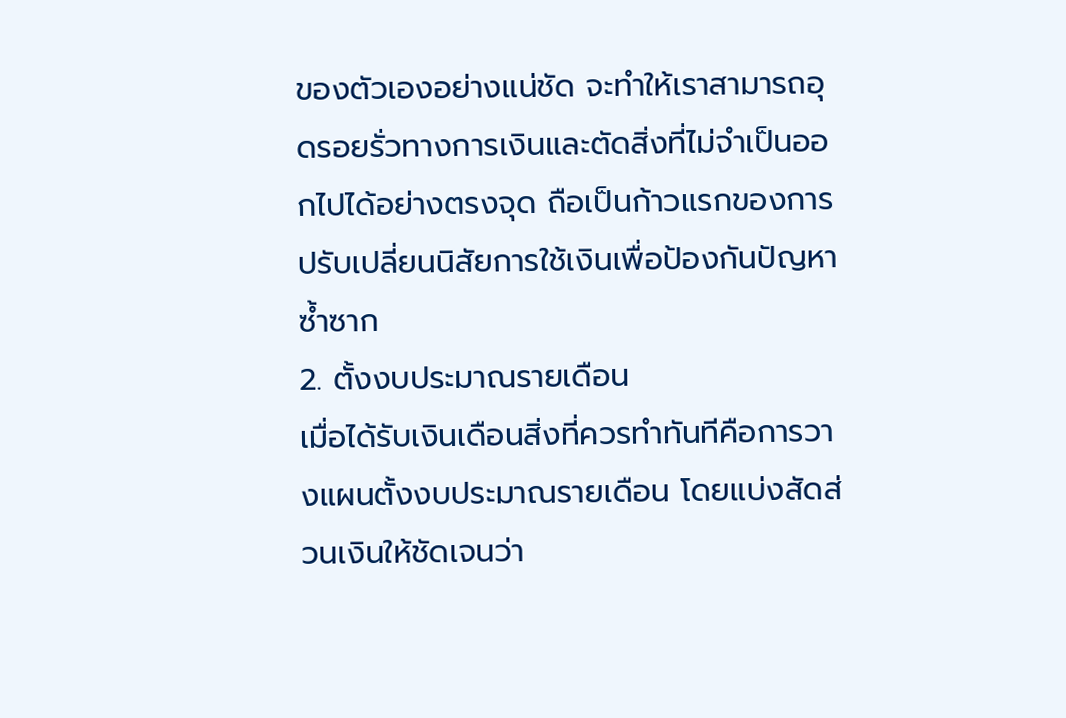ของตัวเองอย่างแน่ชัด จะทำให้เราสามารถอุดรอยรั่วทางการเงินและตัดสิ่งที่ไม่จำเป็นออกไปได้อย่างตรงจุด ถือเป็นก้าวแรกของการปรับเปลี่ยนนิสัยการใช้เงินเพื่อป้องกันปัญหาซ้ำซาก
2. ตั้งงบประมาณรายเดือน
เมื่อได้รับเงินเดือนสิ่งที่ควรทำทันทีคือการวางแผนตั้งงบประมาณรายเดือน โดยแบ่งสัดส่วนเงินให้ชัดเจนว่า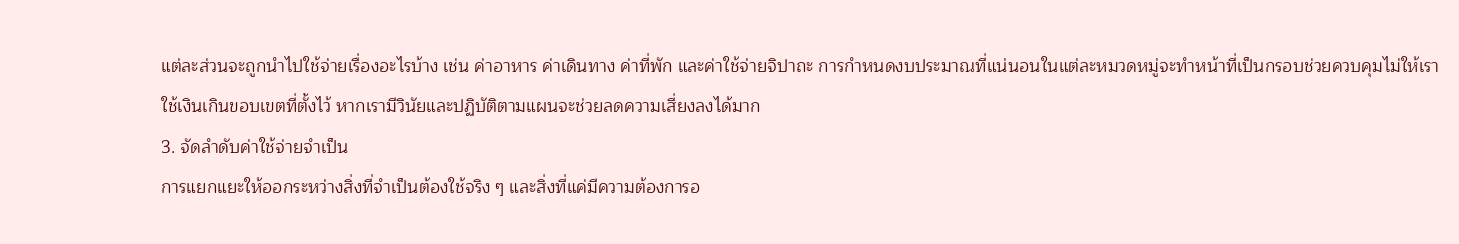แต่ละส่วนจะถูกนำไปใช้จ่ายเรื่องอะไรบ้าง เช่น ค่าอาหาร ค่าเดินทาง ค่าที่พัก และค่าใช้จ่ายจิปาถะ การกำหนดงบประมาณที่แน่นอนในแต่ละหมวดหมู่จะทำหน้าที่เป็นกรอบช่วยควบคุมไม่ให้เราใช้เงินเกินขอบเขตที่ตั้งไว้ หากเรามีวินัยและปฏิบัติตามแผนจะช่วยลดความเสี่ยงลงได้มาก
3. จัดลำดับค่าใช้จ่ายจำเป็น
การแยกแยะให้ออกระหว่างสิ่งที่จำเป็นต้องใช้จริง ๆ และสิ่งที่แค่มีความต้องการอ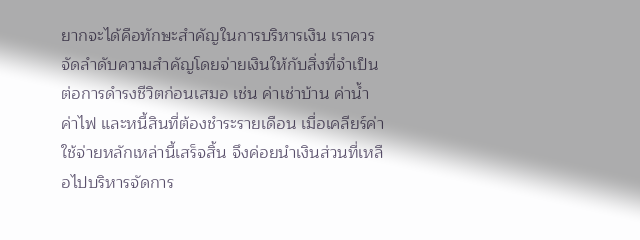ยากจะได้คือทักษะสำคัญในการบริหารเงิน เราควรจัดลำดับความสำคัญโดยจ่ายเงินให้กับสิ่งที่จำเป็นต่อการดำรงชีวิตก่อนเสมอ เช่น ค่าเช่าบ้าน ค่าน้ำ ค่าไฟ และหนี้สินที่ต้องชำระรายเดือน เมื่อเคลียร์ค่าใช้จ่ายหลักเหล่านี้เสร็จสิ้น จึงค่อยนำเงินส่วนที่เหลือไปบริหารจัดการ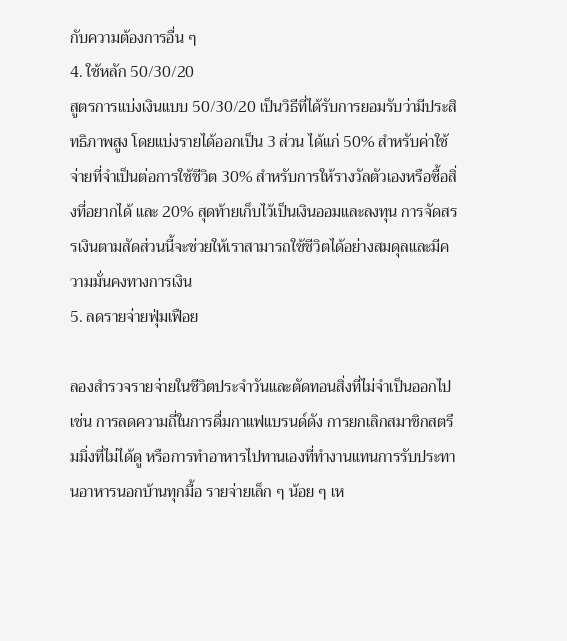กับความต้องการอื่น ๆ
4. ใช้หลัก 50/30/20
สูตรการแบ่งเงินแบบ 50/30/20 เป็นวิธีที่ได้รับการยอมรับว่ามีประสิทธิภาพสูง โดยแบ่งรายได้ออกเป็น 3 ส่วน ได้แก่ 50% สำหรับค่าใช้จ่ายที่จำเป็นต่อการใช้ชีวิต 30% สำหรับการให้รางวัลตัวเองหรือซื้อสิ่งที่อยากได้ และ 20% สุดท้ายเก็บไว้เป็นเงินออมและลงทุน การจัดสรรเงินตามสัดส่วนนี้จะช่วยให้เราสามารถใช้ชีวิตได้อย่างสมดุลและมีความมั่นคงทางการเงิน
5. ลดรายจ่ายฟุ่มเฟือย

ลองสำรวจรายจ่ายในชีวิตประจำวันและตัดทอนสิ่งที่ไม่จำเป็นออกไป เช่น การลดความถี่ในการดื่มกาแฟแบรนด์ดัง การยกเลิกสมาชิกสตรีมมิ่งที่ไม่ได้ดู หรือการทำอาหารไปทานเองที่ทำงานแทนการรับประทานอาหารนอกบ้านทุกมื้อ รายจ่ายเล็ก ๆ น้อย ๆ เห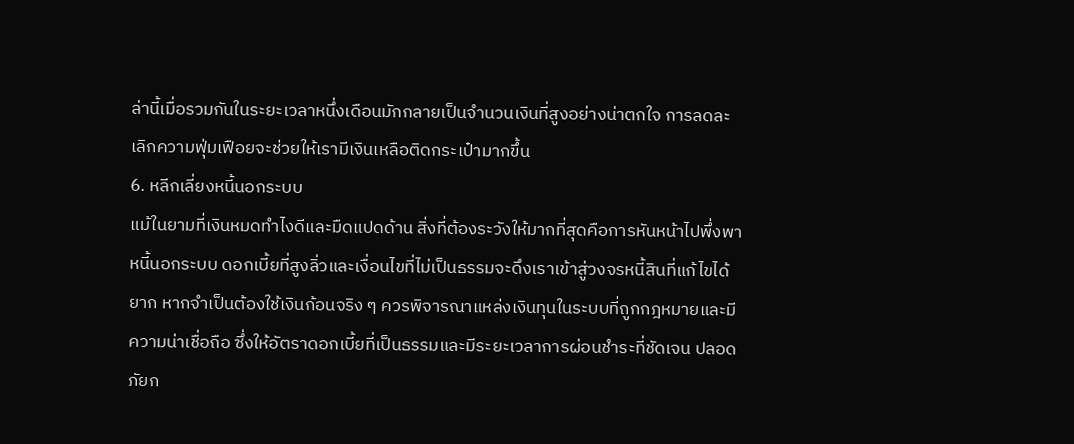ล่านี้เมื่อรวมกันในระยะเวลาหนึ่งเดือนมักกลายเป็นจำนวนเงินที่สูงอย่างน่าตกใจ การลดละเลิกความฟุ่มเฟือยจะช่วยให้เรามีเงินเหลือติดกระเป๋ามากขึ้น
6. หลีกเลี่ยงหนี้นอกระบบ
แม้ในยามที่เงินหมดทำไงดีและมืดแปดด้าน สิ่งที่ต้องระวังให้มากที่สุดคือการหันหน้าไปพึ่งพาหนี้นอกระบบ ดอกเบี้ยที่สูงลิ่วและเงื่อนไขที่ไม่เป็นธรรมจะดึงเราเข้าสู่วงจรหนี้สินที่แก้ไขได้ยาก หากจำเป็นต้องใช้เงินก้อนจริง ๆ ควรพิจารณาแหล่งเงินทุนในระบบที่ถูกกฎหมายและมีความน่าเชื่อถือ ซึ่งให้อัตราดอกเบี้ยที่เป็นธรรมและมีระยะเวลาการผ่อนชำระที่ชัดเจน ปลอดภัยก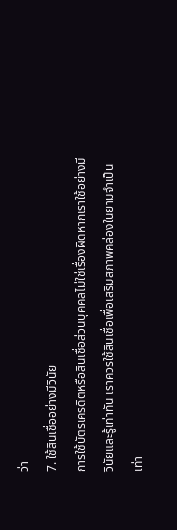ว่า
7. ใช้สินเชื่ออย่างมีวินัย
การใช้บัตรเครดิตหรือสินเชื่อส่วนบุคคลไม่ใช่เรื่องผิดหากเราใช้อย่างมีวินัยและรู้เท่าทัน เราควรใช้สินเชื่อเพื่อเสริมสภาพคล่องในยามจำเป็นเท่า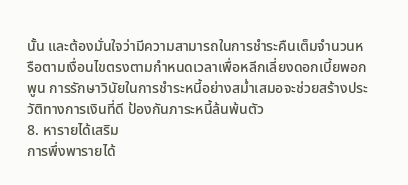นั้น และต้องมั่นใจว่ามีความสามารถในการชำระคืนเต็มจำนวนหรือตามเงื่อนไขตรงตามกำหนดเวลาเพื่อหลีกเลี่ยงดอกเบี้ยพอกพูน การรักษาวินัยในการชำระหนี้อย่างสม่ำเสมอจะช่วยสร้างประวัติทางการเงินที่ดี ป้องกันภาระหนี้ล้นพ้นตัว
8. หารายได้เสริม
การพึ่งพารายได้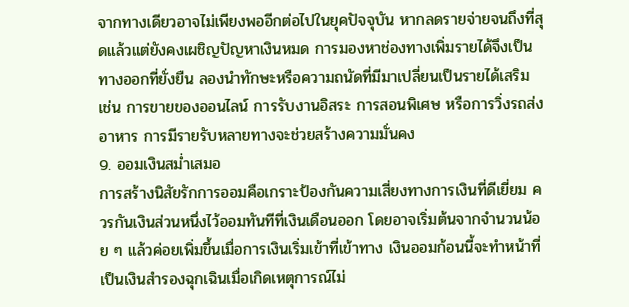จากทางเดียวอาจไม่เพียงพออีกต่อไปในยุคปัจจุบัน หากลดรายจ่ายจนถึงที่สุดแล้วแต่ยังคงเผชิญปัญหาเงินหมด การมองหาช่องทางเพิ่มรายได้จึงเป็นทางออกที่ยั่งยืน ลองนำทักษะหรือความถนัดที่มีมาเปลี่ยนเป็นรายได้เสริม เช่น การขายของออนไลน์ การรับงานอิสระ การสอนพิเศษ หรือการวิ่งรถส่งอาหาร การมีรายรับหลายทางจะช่วยสร้างความมั่นคง
9. ออมเงินสม่ำเสมอ
การสร้างนิสัยรักการออมคือเกราะป้องกันความเสี่ยงทางการเงินที่ดีเยี่ยม ควรกันเงินส่วนหนึ่งไว้ออมทันทีที่เงินเดือนออก โดยอาจเริ่มต้นจากจำนวนน้อย ๆ แล้วค่อยเพิ่มขึ้นเมื่อการเงินเริ่มเข้าที่เข้าทาง เงินออมก้อนนี้จะทำหน้าที่เป็นเงินสำรองฉุกเฉินเมื่อเกิดเหตุการณ์ไม่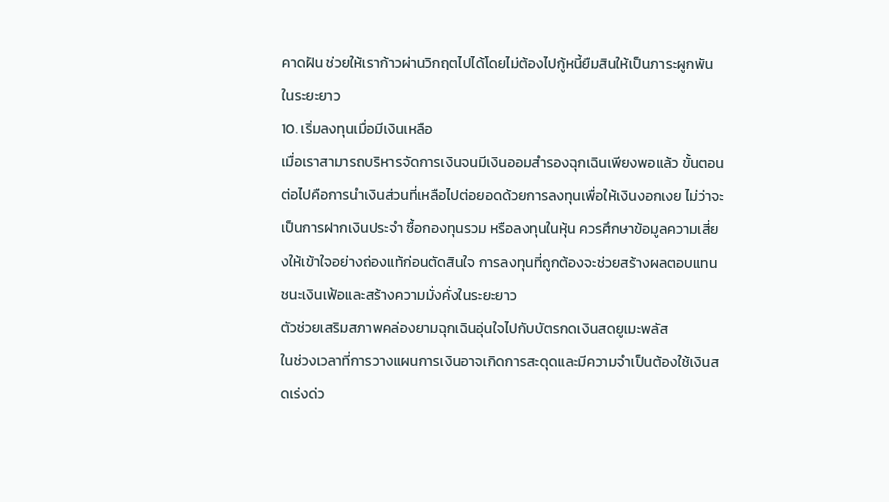คาดฝัน ช่วยให้เราก้าวผ่านวิกฤตไปได้โดยไม่ต้องไปกู้หนี้ยืมสินให้เป็นภาระผูกพันในระยะยาว
10. เริ่มลงทุนเมื่อมีเงินเหลือ
เมื่อเราสามารถบริหารจัดการเงินจนมีเงินออมสำรองฉุกเฉินเพียงพอแล้ว ขั้นตอนต่อไปคือการนำเงินส่วนที่เหลือไปต่อยอดด้วยการลงทุนเพื่อให้เงินงอกเงย ไม่ว่าจะเป็นการฝากเงินประจำ ซื้อกองทุนรวม หรือลงทุนในหุ้น ควรศึกษาข้อมูลความเสี่ยงให้เข้าใจอย่างถ่องแท้ก่อนตัดสินใจ การลงทุนที่ถูกต้องจะช่วยสร้างผลตอบแทนชนะเงินเฟ้อและสร้างความมั่งคั่งในระยะยาว
ตัวช่วยเสริมสภาพคล่องยามฉุกเฉินอุ่นใจไปกับบัตรกดเงินสดยูเมะพลัส
ในช่วงเวลาที่การวางแผนการเงินอาจเกิดการสะดุดและมีความจำเป็นต้องใช้เงินสดเร่งด่ว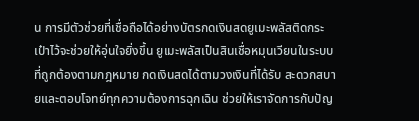น การมีตัวช่วยที่เชื่อถือได้อย่างบัตรกดเงินสดยูเมะพลัสติดกระเป๋าไว้จะช่วยให้อุ่นใจยิ่งขึ้น ยูเมะพลัสเป็นสินเชื่อหมุนเวียนในระบบที่ถูกต้องตามกฎหมาย กดเงินสดได้ตามวงเงินที่ได้รับ สะดวกสบายและตอบโจทย์ทุกความต้องการฉุกเฉิน ช่วยให้เราจัดการกับปัญ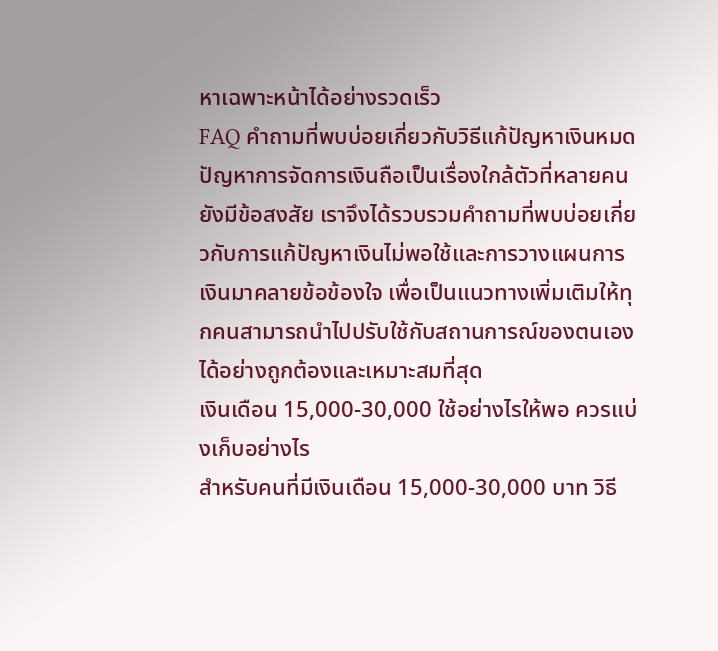หาเฉพาะหน้าได้อย่างรวดเร็ว
FAQ คำถามที่พบบ่อยเกี่ยวกับวิธีแก้ปัญหาเงินหมด
ปัญหาการจัดการเงินถือเป็นเรื่องใกล้ตัวที่หลายคนยังมีข้อสงสัย เราจึงได้รวบรวมคำถามที่พบบ่อยเกี่ยวกับการแก้ปัญหาเงินไม่พอใช้และการวางแผนการเงินมาคลายข้อข้องใจ เพื่อเป็นแนวทางเพิ่มเติมให้ทุกคนสามารถนำไปปรับใช้กับสถานการณ์ของตนเองได้อย่างถูกต้องและเหมาะสมที่สุด
เงินเดือน 15,000-30,000 ใช้อย่างไรให้พอ ควรแบ่งเก็บอย่างไร
สำหรับคนที่มีเงินเดือน 15,000-30,000 บาท วิธี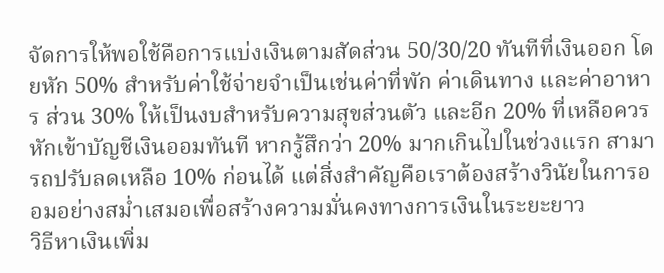จัดการให้พอใช้คือการแบ่งเงินตามสัดส่วน 50/30/20 ทันทีที่เงินออก โดยหัก 50% สำหรับค่าใช้จ่ายจำเป็นเช่นค่าที่พัก ค่าเดินทาง และค่าอาหาร ส่วน 30% ให้เป็นงบสำหรับความสุขส่วนตัว และอีก 20% ที่เหลือควรหักเข้าบัญชีเงินออมทันที หากรู้สึกว่า 20% มากเกินไปในช่วงแรก สามารถปรับลดเหลือ 10% ก่อนได้ แต่สิ่งสำคัญคือเราต้องสร้างวินัยในการออมอย่างสม่ำเสมอเพื่อสร้างความมั่นคงทางการเงินในระยะยาว
วิธีหาเงินเพิ่ม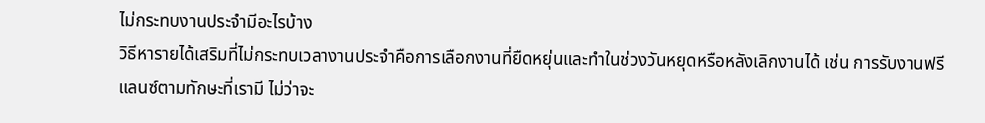ไม่กระทบงานประจำมีอะไรบ้าง
วิธีหารายได้เสริมที่ไม่กระทบเวลางานประจำคือการเลือกงานที่ยืดหยุ่นและทำในช่วงวันหยุดหรือหลังเลิกงานได้ เช่น การรับงานฟรีแลนซ์ตามทักษะที่เรามี ไม่ว่าจะ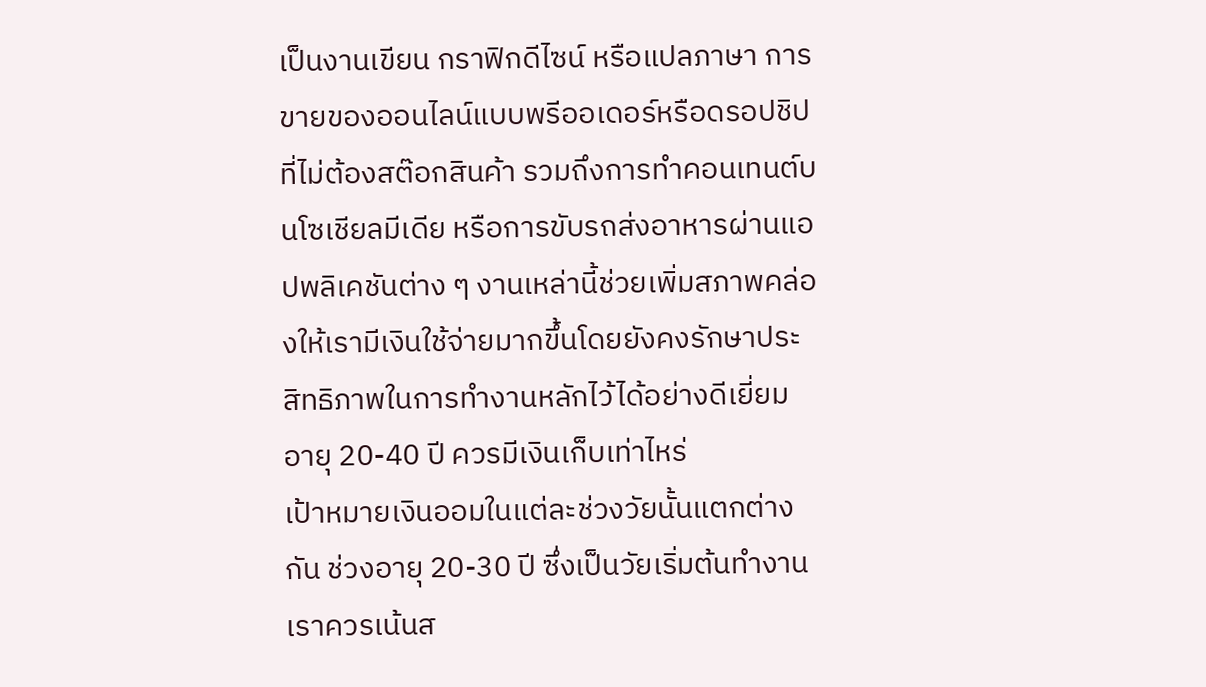เป็นงานเขียน กราฟิกดีไซน์ หรือแปลภาษา การขายของออนไลน์แบบพรีออเดอร์หรือดรอปชิปที่ไม่ต้องสต๊อกสินค้า รวมถึงการทำคอนเทนต์บนโซเชียลมีเดีย หรือการขับรถส่งอาหารผ่านแอปพลิเคชันต่าง ๆ งานเหล่านี้ช่วยเพิ่มสภาพคล่องให้เรามีเงินใช้จ่ายมากขึ้นโดยยังคงรักษาประสิทธิภาพในการทำงานหลักไว้ได้อย่างดีเยี่ยม
อายุ 20-40 ปี ควรมีเงินเก็บเท่าไหร่
เป้าหมายเงินออมในแต่ละช่วงวัยนั้นแตกต่างกัน ช่วงอายุ 20-30 ปี ซึ่งเป็นวัยเริ่มต้นทำงาน เราควรเน้นส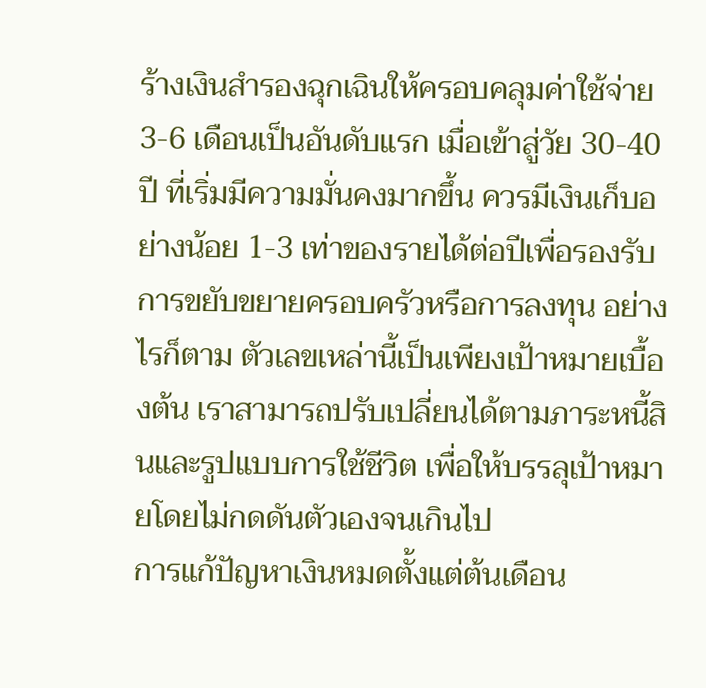ร้างเงินสำรองฉุกเฉินให้ครอบคลุมค่าใช้จ่าย 3-6 เดือนเป็นอันดับแรก เมื่อเข้าสู่วัย 30-40 ปี ที่เริ่มมีความมั่นคงมากขึ้น ควรมีเงินเก็บอย่างน้อย 1-3 เท่าของรายได้ต่อปีเพื่อรองรับการขยับขยายครอบครัวหรือการลงทุน อย่างไรก็ตาม ตัวเลขเหล่านี้เป็นเพียงเป้าหมายเบื้องต้น เราสามารถปรับเปลี่ยนได้ตามภาระหนี้สินและรูปแบบการใช้ชีวิต เพื่อให้บรรลุเป้าหมายโดยไม่กดดันตัวเองจนเกินไป
การแก้ปัญหาเงินหมดตั้งแต่ต้นเดือน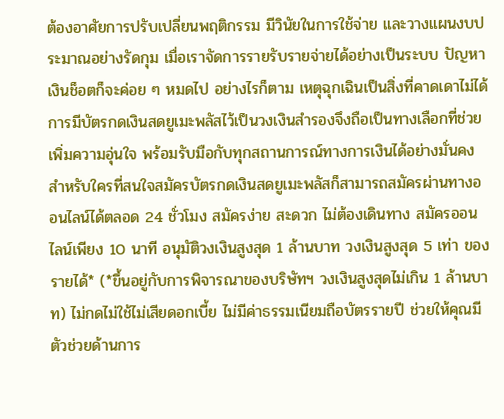ต้องอาศัยการปรับเปลี่ยนพฤติกรรม มีวินัยในการใช้จ่าย และวางแผนงบประมาณอย่างรัดกุม เมื่อเราจัดการรายรับรายจ่ายได้อย่างเป็นระบบ ปัญหาเงินช็อตก็จะค่อย ๆ หมดไป อย่างไรก็ตาม เหตุฉุกเฉินเป็นสิ่งที่คาดเดาไม่ได้ การมีบัตรกดเงินสดยูเมะพลัสไว้เป็นวงเงินสำรองจึงถือเป็นทางเลือกที่ช่วยเพิ่มความอุ่นใจ พร้อมรับมือกับทุกสถานการณ์ทางการเงินได้อย่างมั่นคง สำหรับใครที่สนใจสมัครบัตรกดเงินสดยูเมะพลัสก็สามารถสมัครผ่านทางออนไลน์ได้ตลอด 24 ชั่วโมง สมัครง่าย สะดวก ไม่ต้องเดินทาง สมัครออนไลน์เพียง 10 นาที อนุมัติวงเงินสูงสุด 1 ล้านบาท วงเงินสูงสุด 5 เท่า ของรายได้* (*ขึ้นอยู่กับการพิจารณาของบริษัทฯ วงเงินสูงสุดไม่เกิน 1 ล้านบาท) ไม่กดไม่ใช้ไม่เสียดอกเบี้ย ไม่มีค่าธรรมเนียมถือบัตรรายปี ช่วยให้คุณมีตัวช่วยด้านการ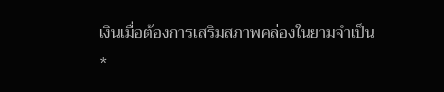เงินเมื่อต้องการเสริมสภาพคล่องในยามจำเป็น
*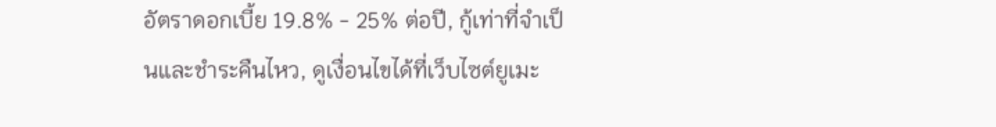อัตราดอกเบี้ย 19.8% - 25% ต่อปี, กู้เท่าที่จำเป็นและชำระคืนไหว, ดูเงื่อนไขได้ที่เว็บไซต์ยูเมะ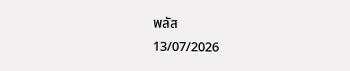พลัส
13/07/2026